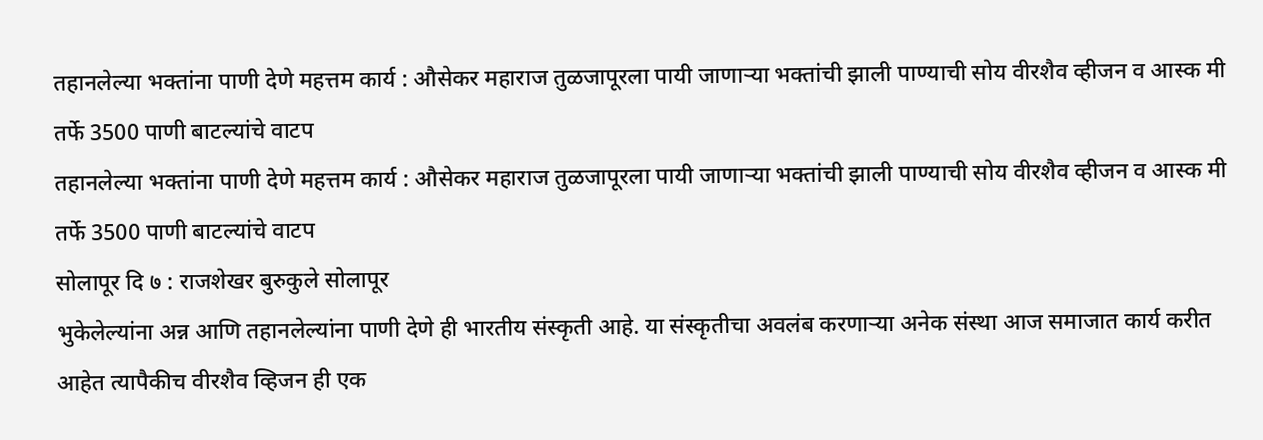तहानलेल्या भक्तांना पाणी देणे महत्तम कार्य : औसेकर महाराज तुळजापूरला पायी जाणाऱ्या भक्तांची झाली पाण्याची सोय वीरशैव व्हीजन व आस्क मी तर्फे 3500 पाणी बाटल्यांचे वाटप
तहानलेल्या भक्तांना पाणी देणे महत्तम कार्य : औसेकर महाराज तुळजापूरला पायी जाणाऱ्या भक्तांची झाली पाण्याची सोय वीरशैव व्हीजन व आस्क मी तर्फे 3500 पाणी बाटल्यांचे वाटप
सोलापूर दि ७ : राजशेखर बुरुकुले सोलापूर
भुकेलेल्यांना अन्न आणि तहानलेल्यांना पाणी देणे ही भारतीय संस्कृती आहे. या संस्कृतीचा अवलंब करणाऱ्या अनेक संस्था आज समाजात कार्य करीत आहेत त्यापैकीच वीरशैव व्हिजन ही एक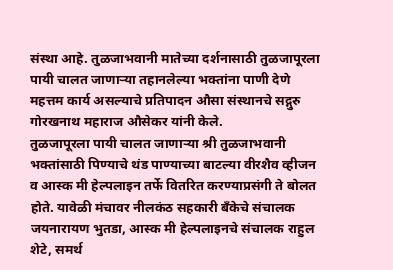संस्था आहे. तुळजाभवानी मातेच्या दर्शनासाठी तुळजापूरला पायी चालत जाणाऱ्या तहानलेल्या भक्तांना पाणी देणे महत्तम कार्य असल्याचे प्रतिपादन औसा संस्थानचे सद्गुरु गोरखनाथ महाराज औसेकर यांनी केले.
तुळजापूरला पायी चालत जाणाऱ्या श्री तुळजाभवानी भक्तांसाठी पिण्याचे थंड पाण्याच्या बाटल्या वीरशैव व्हीजन व आस्क मी हेल्पलाइन तर्फे वितरित करण्याप्रसंगी ते बोलत होते. यावेळी मंचावर नीलकंठ सहकारी बॅंकेचे संचालक जयनारायण भुतडा, आस्क मी हेल्पलाइनचे संचालक राहुल शेटे, समर्थ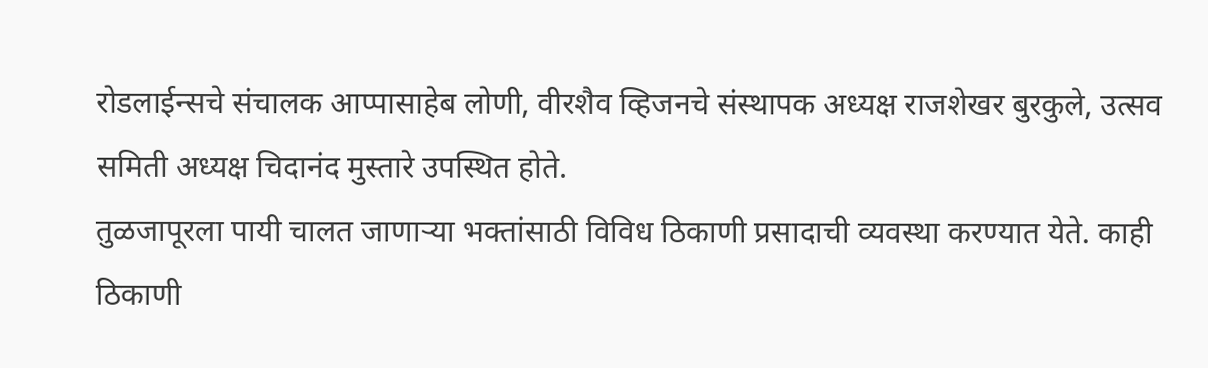रोडलाईन्सचे संचालक आप्पासाहेब लोणी, वीरशैव व्हिजनचे संस्थापक अध्यक्ष राजशेखर बुरकुले, उत्सव समिती अध्यक्ष चिदानंद मुस्तारे उपस्थित होते.
तुळजापूरला पायी चालत जाणाऱ्या भक्तांसाठी विविध ठिकाणी प्रसादाची व्यवस्था करण्यात येते. काही ठिकाणी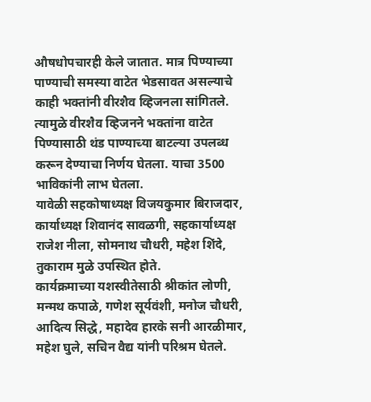औषधोपचारही केले जातात. मात्र पिण्याच्या पाण्याची समस्या वाटेत भेडसावत असल्याचे काही भक्तांनी वीरशैव व्हिजनला सांगितले. त्यामुळे वीरशैव व्हिजनने भक्तांना वाटेत पिण्यासाठी थंड पाण्याच्या बाटल्या उपलब्ध करून देण्याचा निर्णय घेतला. याचा 3500 भाविकांनी लाभ घेतला.
यावेळी सहकोषाध्यक्ष विजयकुमार बिराजदार, कार्याध्यक्ष शिवानंद सावळगी, सहकार्याध्यक्ष राजेश नीला, सोमनाथ चौधरी, महेश शिंदे, तुकाराम मुळे उपस्थित होते.
कार्यक्रमाच्या यशस्वीतेसाठी श्रीकांत लोणी, मन्मथ कपाळे, गणेश सूर्यवंशी, मनोज चौधरी, आदित्य सिद्धे, महादेव हारके सनी आरळीमार, महेश घुले, सचिन वैद्य यांनी परिश्रम घेतले.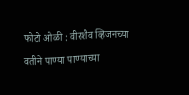फोटो ओळी : वीरशैव व्हिजनच्या वतीने पाण्या पाण्याच्या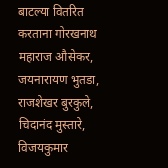बाटल्या वितरित करताना गोरखनाथ महाराज औसेकर, जयनारायण भुतडा, राजशेखर बुरकुले, चिदानंद मुस्तारे, विजयकुमार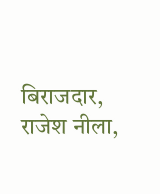बिराजदार, राजेश नीला,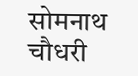सोमनाथ चौधरी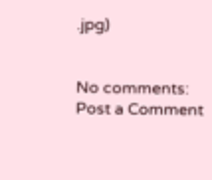.jpg)


No comments:
Post a Comment